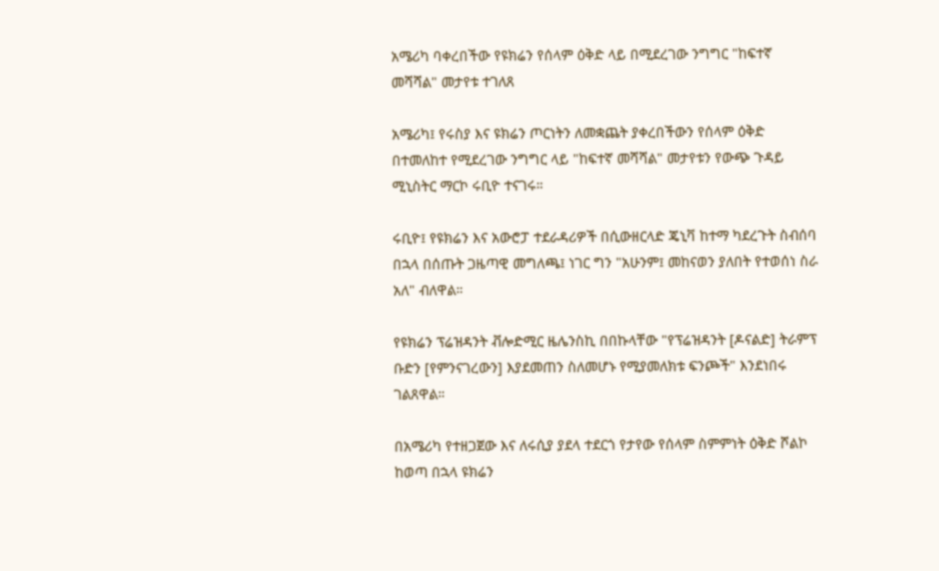አሜሪካ ባቀረበችው የዩክሬን የሰላም ዕቅድ ላይ በሚደረገው ንግግር "ከፍተኛ መሻሻል" መታየቱ ተገለጸ

አሜሪካ፤ የሩስያ እና ዩክሬን ጦርነትን ለመቋጨት ያቀረበችውን የሰላም ዕቅድ በተመለከተ የሚደረገው ንግግር ላይ "ከፍተኛ መሻሻል" መታየቱን የውጭ ጉዳይ ሚኒስትር ማርኮ ሩቢዮ ተናገሩ።

ሩቢዮ፤ የዩክሬን እና አውሮፓ ተደራዳሪዎች በሲውዘርላድ ጄኒቫ ከተማ ካደረጉት ስብሰባ በኋላ በሰጡት ጋዜጣዊ መግለጫ፤ ነገር ግን "አሁንም፤ መከናወን ያለበት የተወሰነ ስራ አለ" ብለዋል።

የዩክሬን ፕሬዝዳንት ቭሎድሚር ዜሌንስኪ በበኩላቸው "የፕሬዝዳንት [ዶናልድ] ትራምፕ ቡድን [የምንናገረውን] እያደመጠን ስለመሆኑ የሚያመለክቱ ፍንጮች" እንደነበሩ ገልጸዋል።

በአሜሪካ የተዘጋጀው እና ለሩሲያ ያደላ ተደርጎ የታየው የሰላም ስምምነት ዕቅድ ሾልኮ ከወጣ በኋላ ዩክሬን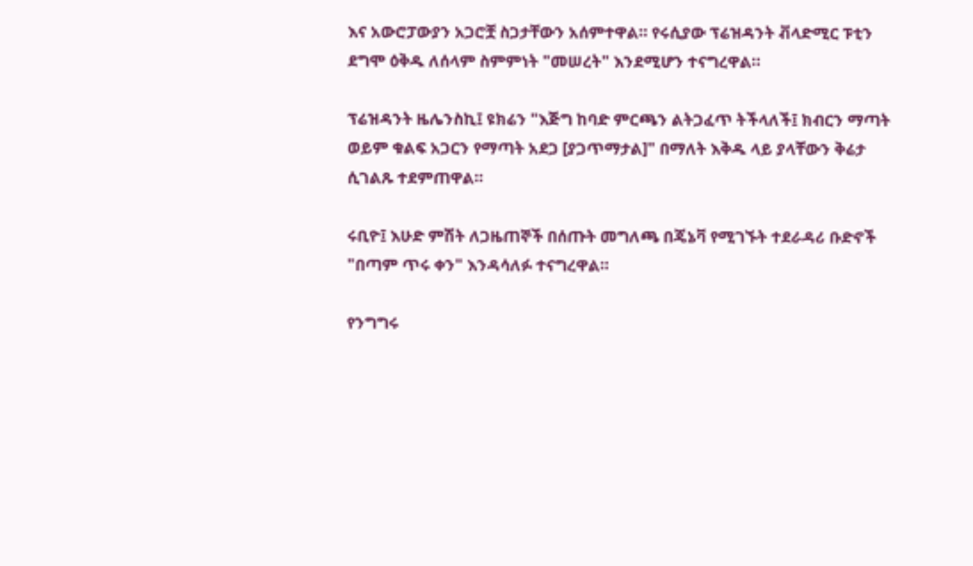እና አውሮፓውያን አጋሮቿ ስጋታቸውን አሰምተዋል። የሩሲያው ፕሬዝዳንት ቭላድሚር ፑቲን ደግሞ ዕቅዱ ለሰላም ስምምነት "መሠረት" እንደሚሆን ተናግረዋል።

ፕሬዝዳንት ዜሌንስኪ፤ ዩክሬን "እጅግ ከባድ ምርጫን ልትጋፈጥ ትችላለች፤ ክብርን ማጣት ወይም ቁልፍ አጋርን የማጣት አደጋ [ያጋጥማታል]" በማለት እቅዱ ላይ ያላቸውን ቅሬታ ሲገልጹ ተደምጠዋል።

ሩቢዮ፤ እሁድ ምሽት ለጋዜጠኞች በሰጡት መግለጫ በጄኔቫ የሚገኙት ተደራዳሪ ቡድኖች "በጣም ጥሩ ቀን" እንዳሳለፉ ተናግረዋል።

የንግግሩ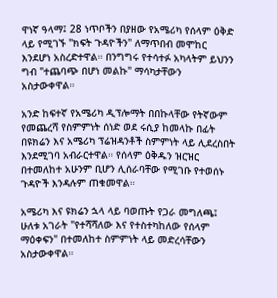ዋነኛ ዓላማ፤ 28 ነጥቦችን በያዘው የአሜሪካ የሰላም ዕቅድ ላይ የሚገኙ "ክፍት ጉዳዮችን" ለማጥበብ መሞከር እንደሆነ አስረድተዋል። በንግግሩ የተሳተፉ አካላትም ይህንን ግብ "ተጨባጭ በሆነ መልኩ" ማሳካታቸውን አስታውቀዋል።

አንድ ከፍተኛ የአሜሪካ ዲፕሎማት በበኩላቸው የትኛውም የመጨረሻ የስምምነት ሰነድ ወደ ሩሲያ ከመላኩ በፊት በዩክሬን እና አሜሪካ ፕሬዝዳንቶች ስምምነት ላይ ሊደረስበት እንደሚገባ አብራርተዋል። የሰላም ዕቅዱን ዝርዝር በተመለከተ አሁንም ቢሆን ሊሰራባቸው የሚገቡ የተወሰኑ ጉዳዮች እንዳሉም ጠቁመዋል።

አሜሪካ እና ዩክሬን ኋላ ላይ ባወጡት የጋራ መግለጫ፤ ሁለቱ አገራት "የተሻሻለው እና የተስተካከለው የሰላም ማዕቀፍን" በተመለከተ ስምምነት ላይ መድረሳቸውን አስታውቀዋል።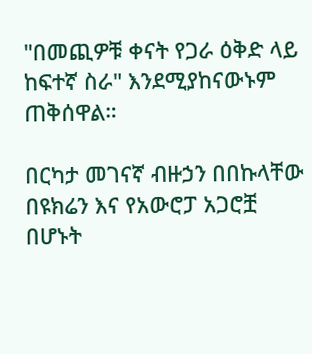"በመጪዎቹ ቀናት የጋራ ዕቅድ ላይ ከፍተኛ ስራ" እንደሚያከናውኑም ጠቅሰዋል።

በርካታ መገናኛ ብዙኃን በበኩላቸው በዩክሬን እና የአውሮፓ አጋሮቿ በሆኑት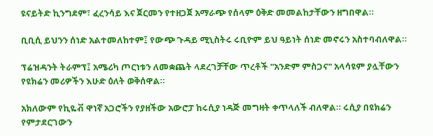ዩናይትድ ኪንግደም፣ ፈረንሳይ እና ጀርመን የተዘጋጀ አማራጭ የሰላም ዕቅድ መመልከታቸውን ዘግበዋል።

ቢቢሲ ይህንን ሰነድ አልተመለከተም፤ የውጭ ጉዳይ ሚኒስትሩ ሩቢዮም ይህ ዓይነት ሰነድ መኖሩን አስተባብለዋል።

ፕሬዝዳንት ትራምፕ፤ አሜሪካ ጦርነቱን ለመቋጨት ላደረገቻቸው ጥረቶች "አንድም ምስጋና" አላሳዩም ያሏቸውን የዩክሬን መሪዎችን እሁድ ዕለት ወቅሰዋል።

አክለውም የኪዬቭ ዋነኛ አጋሮችን የያዘችው አውሮፓ ከሩሲያ ነዳጅ መግዛት ቀጥላለች ብለዋል። ሩሲያ በዩክሬን የምታደርገውን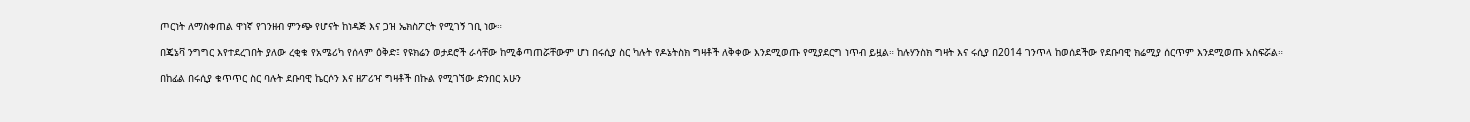ጦርነት ለማስቀጠል ዋነኛ የገንዘብ ምንጭ የሆናት ከነዳጅ እና ጋዝ ኤክስፖርት የሚገኝ ገቢ ነው።

በጄኔቫ ንግግር እየተደረገበት ያለው ረቂቁ የአሜሪካ የሰላም ዕቅድ፤ የዩክሬን ወታደሮች ራሳቸው ከሚቆጣጠሯቸውም ሆነ በሩሲያ ስር ካሉት የዶኔትስክ ግዛቶች ለቅቀው እንደሚወጡ የሚያደርግ ነጥብ ይዟል። ከሉሃንስክ ግዛት እና ሩሲያ በ2014 ገንጥላ ከወሰደችው የደቡባዊ ክሬሚያ ሰርጥም እንደሚወጡ አስፍሯል።

በከፊል በሩሲያ ቁጥጥር ስር ባሉት ደቡባዊ ኬርሶን እና ዘፖሪዣ ግዛቶች በኩል የሚገኘው ድንበር አሁን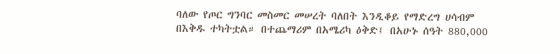ባለው የጦር ግንባር መስመር መሠረት ባለበት እንዲቆይ የማድረግ ሀሳብም በእቅዱ ተካትቷል። በተጨማሪም በአሜሪካ ዕቅድ፤ በአሁኑ ሰዓት 880,000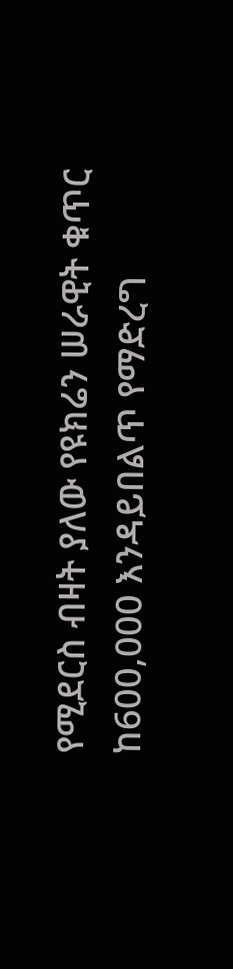የሚደርስ ብዛት ያለው የዩክሬን ሠራዊት ቁጥር ከ600,000 እንዳይበልጥ የማድረግ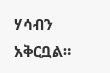ሃሳብን አቅርቧል።